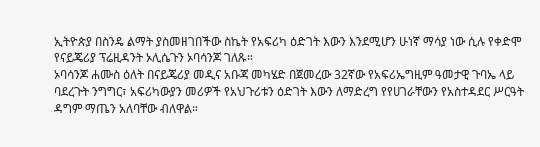ኢትዮጵያ በስንዴ ልማት ያስመዘገበችው ስኬት የአፍሪካ ዕድገት እውን እንደሚሆን ሁነኛ ማሳያ ነው ሲሉ የቀድሞ የናይጄሪያ ፕሬዚዳንት ኦሊሴጉን ኦባሳንጆ ገለጹ።
ኦባሳንጆ ሐሙስ ዕለት በናይጄሪያ መዲና አቡጃ መካሄድ በጀመረው 32ኛው የአፍሪኤግዚም ዓመታዊ ጉባኤ ላይ ባደረጉት ንግግር፣ አፍሪካውያን መሪዎች የአህጉሪቱን ዕድገት እውን ለማድረግ የየሀገራቸውን የአስተዳደር ሥርዓት ዳግም ማጤን አለባቸው ብለዋል።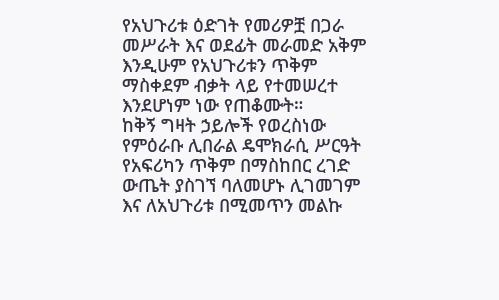የአህጉሪቱ ዕድገት የመሪዎቿ በጋራ መሥራት እና ወደፊት መራመድ አቅም እንዲሁም የአህጉሪቱን ጥቅም ማስቀደም ብቃት ላይ የተመሠረተ እንደሆነም ነው የጠቆሙት።
ከቅኝ ግዛት ኃይሎች የወረስነው የምዕራቡ ሊበራል ዴሞክራሲ ሥርዓት የአፍሪካን ጥቅም በማስከበር ረገድ ውጤት ያስገኘ ባለመሆኑ ሊገመገም እና ለአህጉሪቱ በሚመጥን መልኩ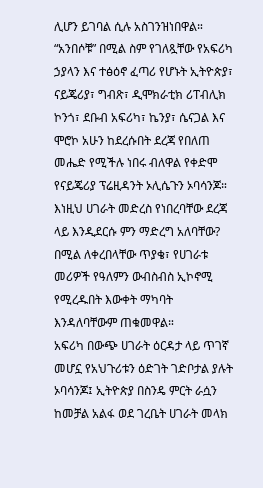ሊሆን ይገባል ሲሉ አስገንዝነበዋል።
“አንበሶቹ” በሚል ስም የገለጿቸው የአፍሪካ ኃያላን እና ተፅዕኖ ፈጣሪ የሆኑት ኢትዮጵያ፣ ናይጄሪያ፣ ግብጽ፣ ዲሞክራቲክ ሪፐብሊክ ኮንጎ፣ ደቡብ አፍሪካ፣ ኬንያ፣ ሴናጋል እና ሞሮኮ አሁን ከደረሱበት ደረጃ የበለጠ መሔድ የሚችሉ ነበሩ ብለዋል የቀድሞ የናይጄሪያ ፕሬዚዳንት ኦሊሴጉን ኦባሳንጆ።
እነዚህ ሀገራት መድረስ የነበረባቸው ደረጃ ላይ እንዲደርሱ ምን ማድረግ አለባቸው? በሚል ለቀረበላቸው ጥያቄ፣ የሀገራቱ መሪዎች የዓለምን ውብስብስ ኢኮኖሚ የሚረዱበት እውቀት ማካባት እንዳለባቸውም ጠቁመዋል።
አፍሪካ በውጭ ሀገራት ዕርዳታ ላይ ጥገኛ መሆኗ የአህጉሪቱን ዕድገት ገድቦታል ያሉት ኦባሳንጆ፤ ኢትዮጵያ በስንዴ ምርት ራሷን ከመቻል አልፋ ወደ ገረቤት ሀገራት መላክ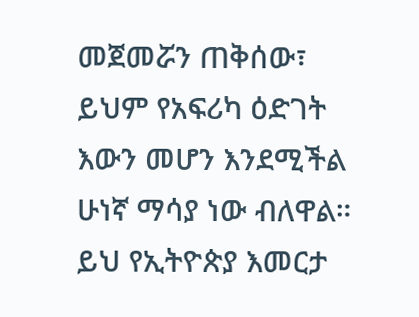መጀመሯን ጠቅሰው፣ ይህም የአፍሪካ ዕድገት እውን መሆን እንደሚችል ሁነኛ ማሳያ ነው ብለዋል።
ይህ የኢትዮጵያ እመርታ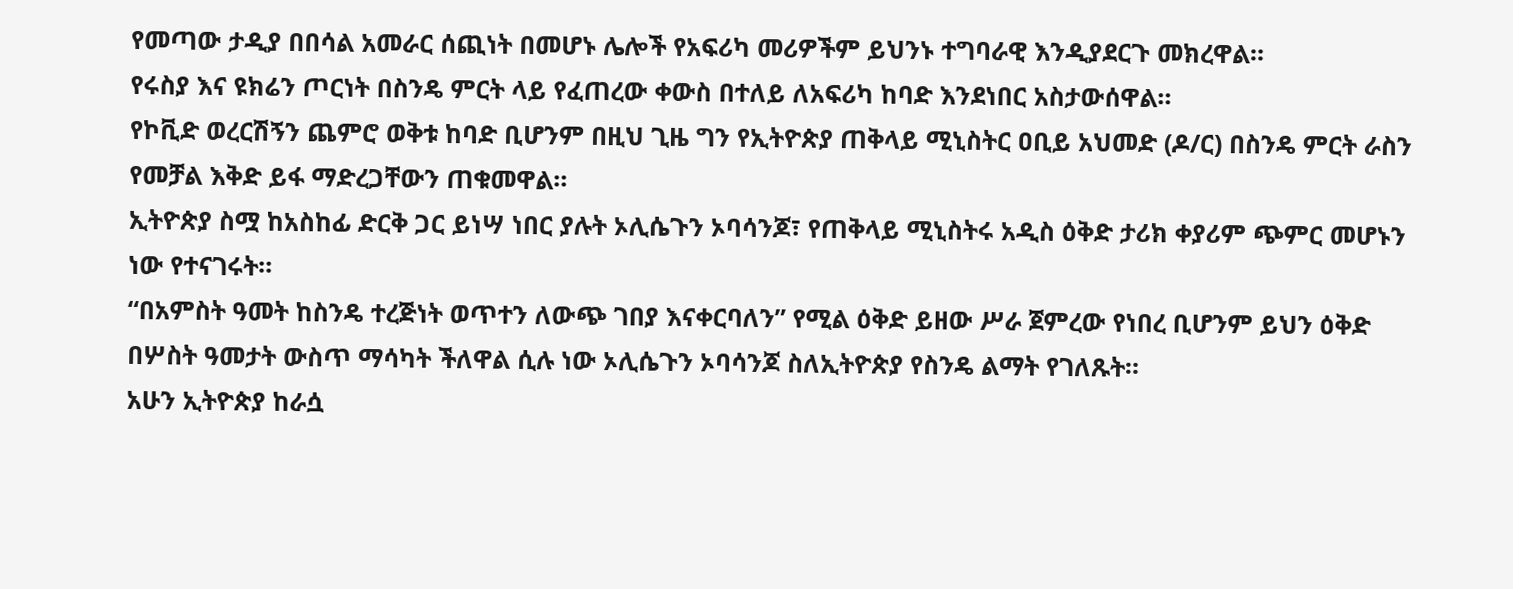የመጣው ታዲያ በበሳል አመራር ሰጪነት በመሆኑ ሌሎች የአፍሪካ መሪዎችም ይህንኑ ተግባራዊ እንዲያደርጉ መክረዋል።
የሩስያ እና ዩክሬን ጦርነት በስንዴ ምርት ላይ የፈጠረው ቀውስ በተለይ ለአፍሪካ ከባድ እንደነበር አስታውሰዋል።
የኮቪድ ወረርሽኝን ጨምሮ ወቅቱ ከባድ ቢሆንም በዚህ ጊዜ ግን የኢትዮጵያ ጠቅላይ ሚኒስትር ዐቢይ አህመድ (ዶ/ር) በስንዴ ምርት ራስን የመቻል እቅድ ይፋ ማድረጋቸውን ጠቁመዋል።
ኢትዮጵያ ስሟ ከአስከፊ ድርቅ ጋር ይነሣ ነበር ያሉት ኦሊሴጉን ኦባሳንጆ፣ የጠቅላይ ሚኒስትሩ አዲስ ዕቅድ ታሪክ ቀያሪም ጭምር መሆኑን ነው የተናገሩት።
“በአምስት ዓመት ከስንዴ ተረጅነት ወጥተን ለውጭ ገበያ እናቀርባለን” የሚል ዕቅድ ይዘው ሥራ ጀምረው የነበረ ቢሆንም ይህን ዕቅድ በሦስት ዓመታት ውስጥ ማሳካት ችለዋል ሲሉ ነው ኦሊሴጉን ኦባሳንጆ ስለኢትዮጵያ የስንዴ ልማት የገለጹት።
አሁን ኢትዮጵያ ከራሷ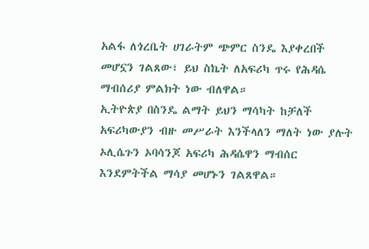አልፋ ለጎረቤት ሀገራትም ጭምር ስንዴ እያቀረበች መሆኗን ገልጸው፣ ይህ ስኬት ለአፍሪካ ጥሩ የሕዳሴ ማብሰሪያ ምልክት ነው ብለዋል።
ኢትዮጵያ በስንዴ ልማት ይህን ማሳካት ከቻለች አፍሪካውያን ብዙ መሥራት እንችላለን ማለት ነው ያሉት ኦሊሴጉን ኦባሳንጆ አፍሪካ ሕዳሴዋን ማብሰር እንደምትችል ማሳያ መሆኑን ገልጸዋል።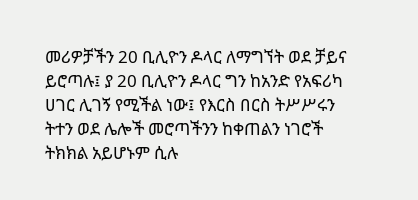መሪዎቻችን 20 ቢሊዮን ዶላር ለማግኘት ወደ ቻይና ይሮጣሉ፤ ያ 20 ቢሊዮን ዶላር ግን ከአንድ የአፍሪካ ሀገር ሊገኝ የሚችል ነው፤ የእርስ በርስ ትሥሥሩን ትተን ወደ ሌሎች መሮጣችንን ከቀጠልን ነገሮች ትክክል አይሆኑም ሲሉ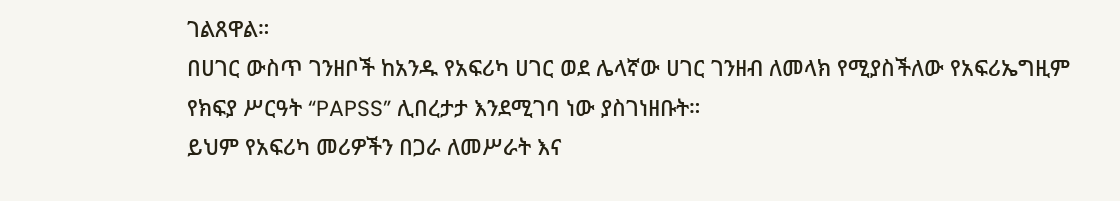ገልጸዋል።
በሀገር ውስጥ ገንዘቦች ከአንዱ የአፍሪካ ሀገር ወደ ሌላኛው ሀገር ገንዘብ ለመላክ የሚያስችለው የአፍሪኤግዚም የክፍያ ሥርዓት “PAPSS” ሊበረታታ እንደሚገባ ነው ያስገነዘቡት።
ይህም የአፍሪካ መሪዎችን በጋራ ለመሥራት እና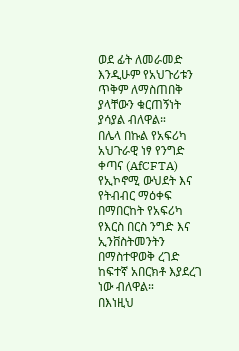ወደ ፊት ለመራመድ እንዲሁም የአህጉሪቱን ጥቅም ለማስጠበቅ ያላቸውን ቁርጠኝነት ያሳያል ብለዋል።
በሌላ በኩል የአፍሪካ አህጉራዊ ነፃ የንግድ ቀጣና (AfCFTA) የኢኮኖሚ ውህደት እና የትብብር ማዕቀፍ በማበርከት የአፍሪካ የእርስ በርስ ንግድ እና ኢንቨስትመንትን በማስተዋወቅ ረገድ ከፍተኛ አበርክቶ እያደረገ ነው ብለዋል።
በእነዚህ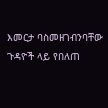እመርታ ባስመዘገብንባቸው ጉዳዮች ላይ የበለጠ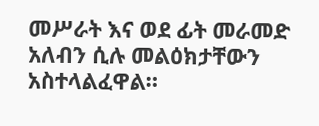መሥራት እና ወደ ፊት መራመድ አለብን ሲሉ መልዕክታቸውን አስተላልፈዋል።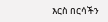እርስ በርሳችን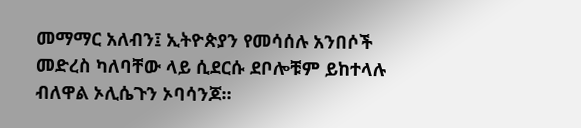መማማር አለብን፤ ኢትዮጵያን የመሳሰሉ አንበሶች መድረስ ካለባቸው ላይ ሲደርሱ ደቦሎቹም ይከተላሉ ብለዋል ኦሊሴጉን ኦባሳንጆ።